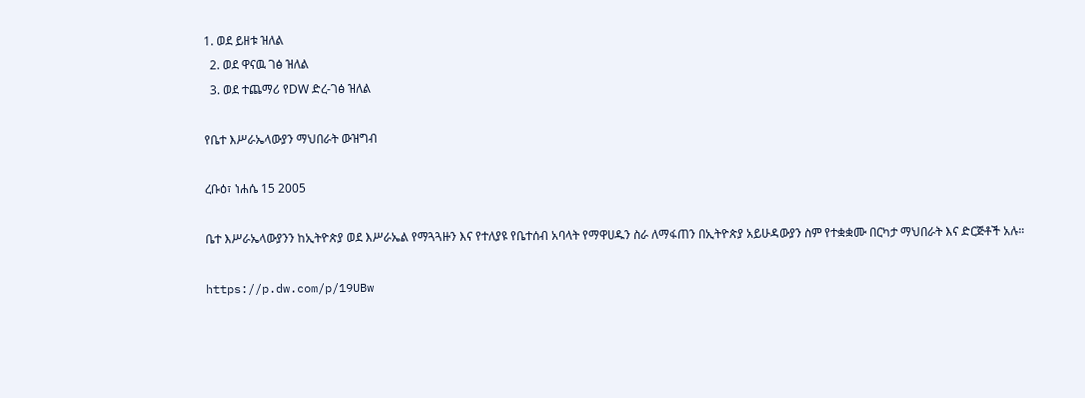1. ወደ ይዘቱ ዝለል
  2. ወደ ዋናዉ ገፅ ዝለል
  3. ወደ ተጨማሪ የDW ድረ-ገፅ ዝለል

የቤተ እሥራኤላውያን ማህበራት ውዝግብ

ረቡዕ፣ ነሐሴ 15 2005

ቤተ እሥራኤላውያንን ከኢትዮጵያ ወደ እሥራኤል የማጓጓዙን እና የተለያዩ የቤተሰብ አባላት የማዋሀዱን ስራ ለማፋጠን በኢትዮጵያ አይሁዳውያን ስም የተቋቋሙ በርካታ ማህበራት እና ድርጅቶች አሉ።

https://p.dw.com/p/19UBw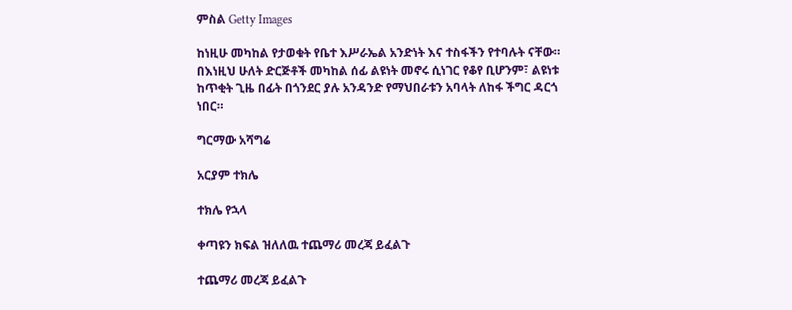ምስል Getty Images

ከነዚሁ መካከል የታወቁት የቤተ እሥራኤል አንድነት እና ተስፋችን የተባሉት ናቸው። በእነዚህ ሁለት ድርጅቶች መካከል ሰፊ ልዩነት መኖሩ ሲነገር የቆየ ቢሆንም፣ ልዩነቱ ከጥቂት ጊዜ በፊት በጎንደር ያሉ አንዳንድ የማህበራቱን አባላት ለከፋ ችግር ዳርጎ ነበር።

ግርማው አሻግሬ

አርያም ተክሌ

ተክሌ የኋላ

ቀጣዩን ክፍል ዝለለዉ ተጨማሪ መረጃ ይፈልጉ

ተጨማሪ መረጃ ይፈልጉ